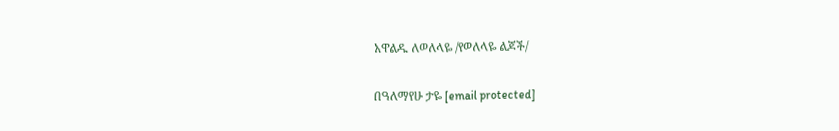አዋልዱ ለወለላዬ /የወለላዬ ልጆች/

በዓለማየሁ ታዬ [email protected]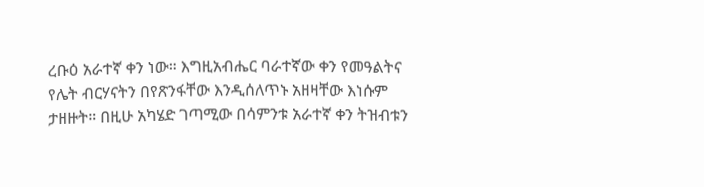ረቡዕ አራተኛ ቀን ነው። እግዚአብሔር ባራተኛው ቀን የመዓልትና የሌት ብርሃናትን በየጽንፋቸው እንዲሰለጥኑ አዘዛቸው እነሱም ታዘዙት። በዚሁ አካሄድ ገጣሚው በሳምንቱ አራተኛ ቀን ትዝብቱን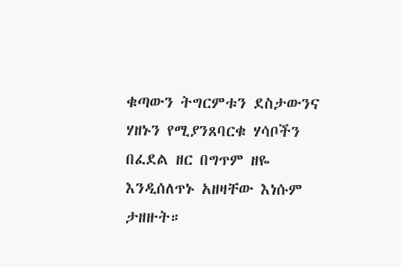ቁጣውን ትግርምቱን ደስታውንና ሃዘኑን የሚያንጸባርቁ ሃሳቦችን በፈደል ዘር በግጥም ዘዬ እንዲሰለጥኑ አዘዛቸው እነሱም ታዘዙት።